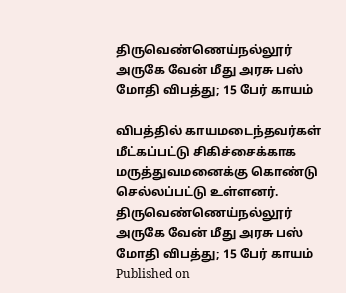திருவெண்ணெய்நல்லூர் அருகே வேன் மீது அரசு பஸ் மோதி விபத்து; 15 பேர் காயம்

விபத்தில் காயமடைந்தவர்கள் மீட்கப்பட்டு சிகிச்சைக்காக மருத்துவமனைக்கு கொண்டு செல்லப்பட்டு உள்ளனர்.
திருவெண்ணெய்நல்லூர் அருகே வேன் மீது அரசு பஸ் மோதி விபத்து; 15 பேர் காயம்
Published on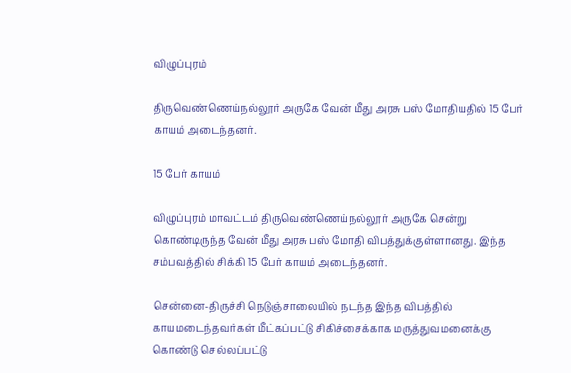விழுப்புரம்

திருவெண்ணெய்நல்லூர் அருகே வேன் மீது அரசு பஸ் மோதியதில் 15 பேர் காயம் அடைந்தனர்.

15 பேர் காயம்

விழுப்புரம் மாவட்டம் திருவெண்ணெய்நல்லூர் அருகே சென்று கொண்டிருந்த வேன் மீது அரசு பஸ் மோதி விபத்துக்குள்ளானது. இந்த சம்பவத்தில் சிக்கி 15 பேர் காயம் அடைந்தனர்.

சென்னை-திருச்சி நெடுஞ்சாலையில் நடந்த இந்த விபத்தில் காயமடைந்தவர்கள் மீட்கப்பட்டு சிகிச்சைக்காக மருத்துவமனைக்கு கொண்டு செல்லப்பட்டு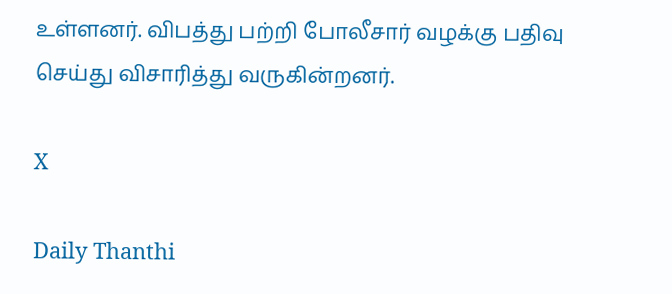உள்ளனர். விபத்து பற்றி போலீசார் வழக்கு பதிவு செய்து விசாரித்து வருகின்றனர்.

X

Daily Thanthi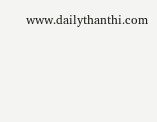www.dailythanthi.com